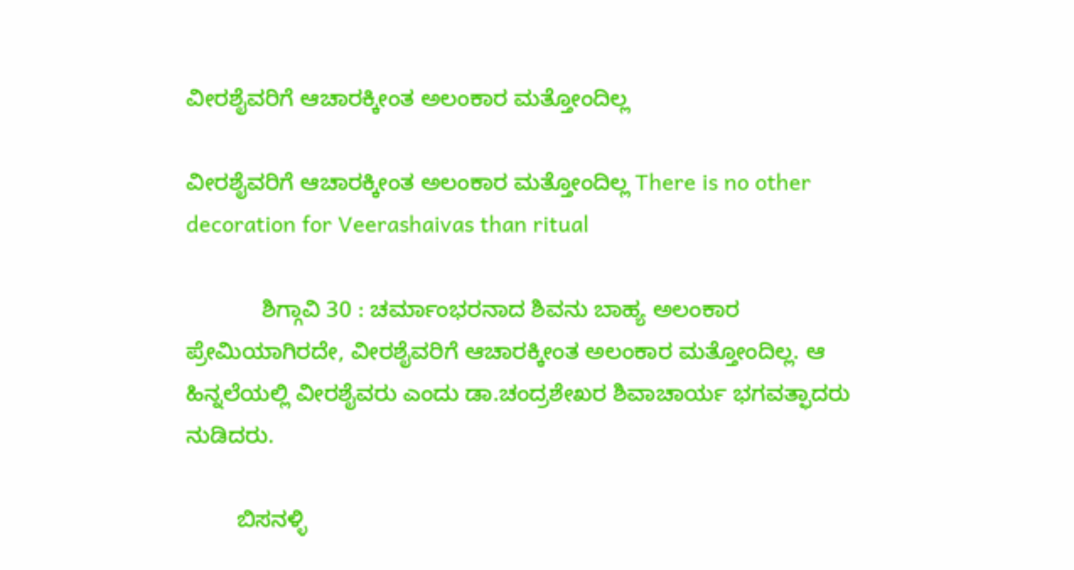ವೀರಶೈವರಿಗೆ ಆಚಾರಕ್ಕೀಂತ ಅಲಂಕಾರ ಮತ್ತೋಂದಿಲ್ಲ

ವೀರಶೈವರಿಗೆ ಆಚಾರಕ್ಕೀಂತ ಅಲಂಕಾರ ಮತ್ತೋಂದಿಲ್ಲ There is no other decoration for Veerashaivas than ritual

            ಶಿಗ್ಗಾವಿ 30 : ಚರ್ಮಾಂಭರನಾದ ಶಿವನು ಬಾಹ್ಯ ಅಲಂಕಾರ ಪ್ರೇಮಿಯಾಗಿರದೇ, ವೀರಶೈವರಿಗೆ ಆಚಾರಕ್ಕೀಂತ ಅಲಂಕಾರ ಮತ್ತೋಂದಿಲ್ಲ. ಆ ಹಿನ್ನಲೆಯಲ್ಲಿ ವೀರಶೈವರು ಎಂದು ಡಾ.ಚಂದ್ರಶೇಖರ ಶಿವಾಚಾರ್ಯ ಭಗವತ್ಫಾದರು ನುಡಿದರು.

        ಬಿಸನಳ್ಳಿ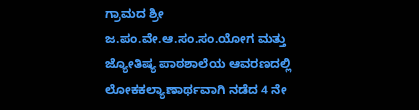ಗ್ರಾಮದ ಶ್ರೀ ಜ.ಪಂ.ವೇ.ಆ.ಸಂ.ಸಂ.ಯೋಗ ಮತ್ತು ಜ್ಯೋತಿಷ್ಯ ಪಾಠಶಾಲೆಯ ಆವರಣದಲ್ಲಿ ಲೋಕಕಲ್ಯಾಣಾರ್ಥವಾಗಿ ನಡೆದ 4 ನೇ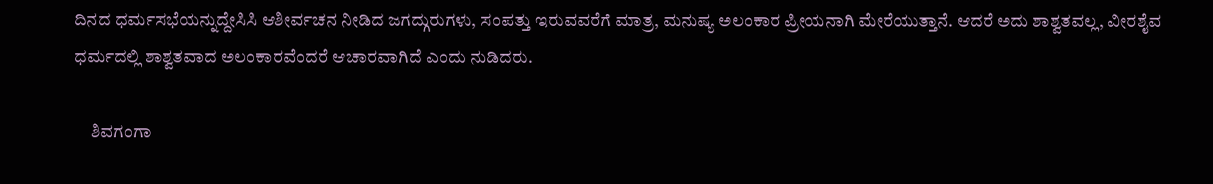ದಿನದ ಧರ್ಮಸಭೆಯನ್ನುದ್ದೇಸಿಸಿ ಆಶೀರ್ವಚನ ನೀಡಿದ ಜಗದ್ಗುರುಗಳು, ಸಂಪತ್ತು ಇರುವವರೆಗೆ ಮಾತ್ರ, ಮನುಷ್ಯ ಅಲಂಕಾರ ಪ್ರೀಯನಾಗಿ ಮೇರೆಯುತ್ತಾನೆ. ಆದರೆ ಅದು ಶಾಶ್ವತವಲ್ಲ, ವೀರಶೈವ ಧರ್ಮದಲ್ಲಿ ಶಾಶ್ವತವಾದ ಅಲಂಕಾರವೆಂದರೆ ಆಚಾರವಾಗಿದೆ ಎಂದು ನುಡಿದರು.

     ಶಿವಗಂಗಾ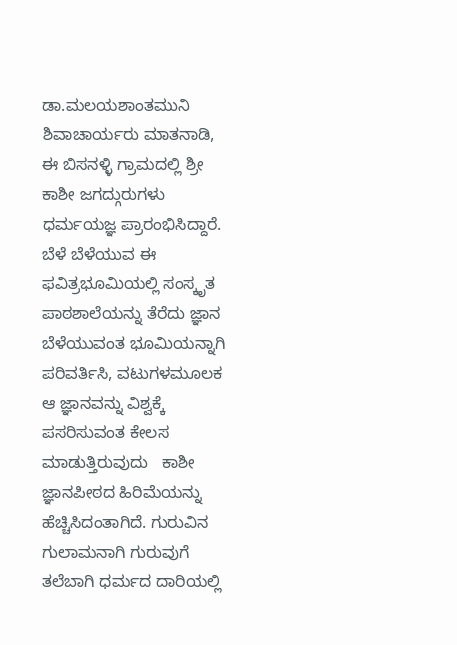ಡಾ.ಮಲಯಶಾಂತಮುನಿ ಶಿವಾಚಾರ್ಯರು ಮಾತನಾಡಿ,  ಈ ಬಿಸನಳ್ಳಿ ಗ್ರಾಮದಲ್ಲಿ ಶ್ರೀ ಕಾಶೀ ಜಗದ್ಗುರುಗಳು ಧರ್ಮಯಜ್ಞ ಪ್ರಾರಂಭಿಸಿದ್ದಾರೆ. ಬೆಳೆ ಬೆಳೆಯುವ ಈ ಫವಿತ್ರಭೂಮಿಯಲ್ಲಿ ಸಂಸ್ಕೃತ ಪಾಠಶಾಲೆಯನ್ನು ತೆರೆದು ಜ್ಞಾನ ಬೆಳೆಯುವಂತ ಭೂಮಿಯನ್ನಾಗಿ ಪರಿವರ್ತಿಸಿ, ವಟುಗಳಮೂಲಕ ಆ ಜ್ಞಾನವನ್ನು ವಿಶ್ವಕ್ಕೆ ಪಸರಿಸುವಂತ ಕೇಲಸ ಮಾಡುತ್ತಿರುವುದು   ಕಾಶೀ ಜ್ಞಾನಪೀಠದ ಹಿರಿಮೆಯನ್ನು ಹೆಚ್ಚಿಸಿದಂತಾಗಿದೆ. ಗುರುವಿನ ಗುಲಾಮನಾಗಿ ಗುರುವುಗೆ ತಲೆಬಾಗಿ ಧರ್ಮದ ದಾರಿಯಲ್ಲಿ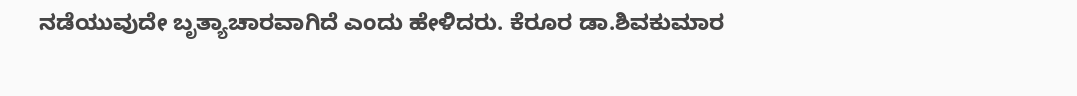ನಡೆಯುವುದೇ ಬೃತ್ಯಾಚಾರವಾಗಿದೆ ಎಂದು ಹೇಳಿದರು. ಕೆರೂರ ಡಾ.ಶಿವಕುಮಾರ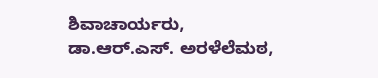ಶಿವಾಚಾರ್ಯರು, ಡಾ.ಆರ್‌.ಎಸ್‌. ಅರಳೆಲೆಮಠ,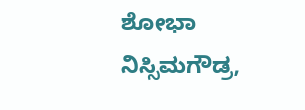ಶೋಭಾ ನಿಸ್ಸಿಮಗೌಡ್ರ,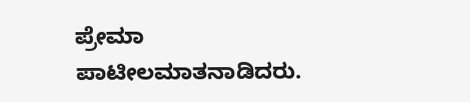ಪ್ರೇಮಾ ಪಾಟೀಲಮಾತನಾಡಿದರು.